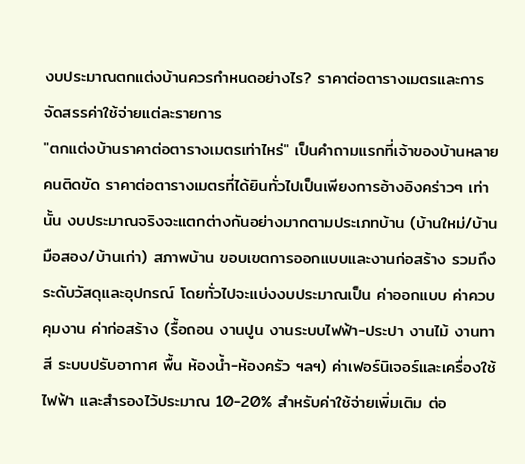งบประมาณตกแต่งบ้านควรกำหนดอย่างไร? ราคาต่อตารางเมตรและการจัดสรรค่าใช้จ่ายแต่ละรายการ
"ตกแต่งบ้านราคาต่อตารางเมตรเท่าไหร่" เป็นคำถามแรกที่เจ้าของบ้านหลายคนติดขัด ราคาต่อตารางเมตรที่ได้ยินทั่วไปเป็นเพียงการอ้างอิงคร่าวๆ เท่านั้น งบประมาณจริงจะแตกต่างกันอย่างมากตามประเภทบ้าน (บ้านใหม่/บ้านมือสอง/บ้านเก่า) สภาพบ้าน ขอบเขตการออกแบบและงานก่อสร้าง รวมถึงระดับวัสดุและอุปกรณ์ โดยทั่วไปจะแบ่งงบประมาณเป็น ค่าออกแบบ ค่าควบคุมงาน ค่าก่อสร้าง (รื้อถอน งานปูน งานระบบไฟฟ้า-ประปา งานไม้ งานทาสี ระบบปรับอากาศ พื้น ห้องน้ำ-ห้องครัว ฯลฯ) ค่าเฟอร์นิเจอร์และเครื่องใช้ไฟฟ้า และสำรองไว้ประมาณ 10-20% สำหรับค่าใช้จ่ายเพิ่มเติม ต่อ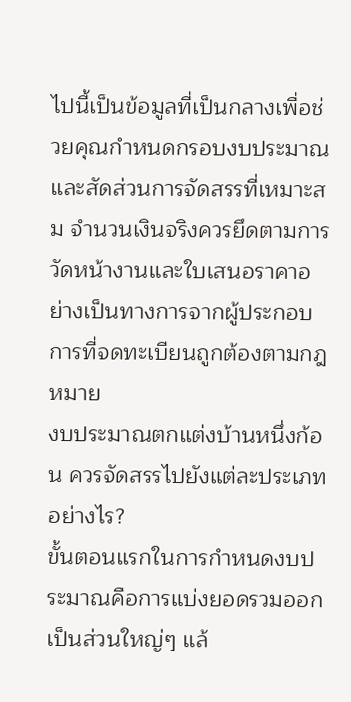ไปนี้เป็นข้อมูลที่เป็นกลางเพื่อช่วยคุณกำหนดกรอบงบประมาณและสัดส่วนการจัดสรรที่เหมาะสม จำนวนเงินจริงควรยึดตามการวัดหน้างานและใบเสนอราคาอย่างเป็นทางการจากผู้ประกอบการที่จดทะเบียนถูกต้องตามกฎหมาย
งบประมาณตกแต่งบ้านหนึ่งก้อน ควรจัดสรรไปยังแต่ละประเภทอย่างไร?
ขั้นตอนแรกในการกำหนดงบประมาณคือการแบ่งยอดรวมออกเป็นส่วนใหญ่ๆ แล้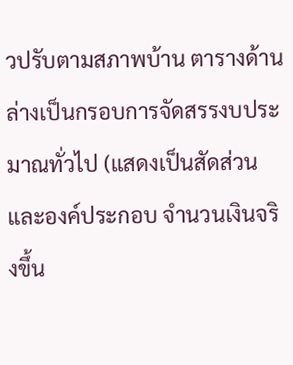วปรับตามสภาพบ้าน ตารางด้านล่างเป็นกรอบการจัดสรรงบประมาณทั่วไป (แสดงเป็นสัดส่วนและองค์ประกอบ จำนวนเงินจริงขึ้น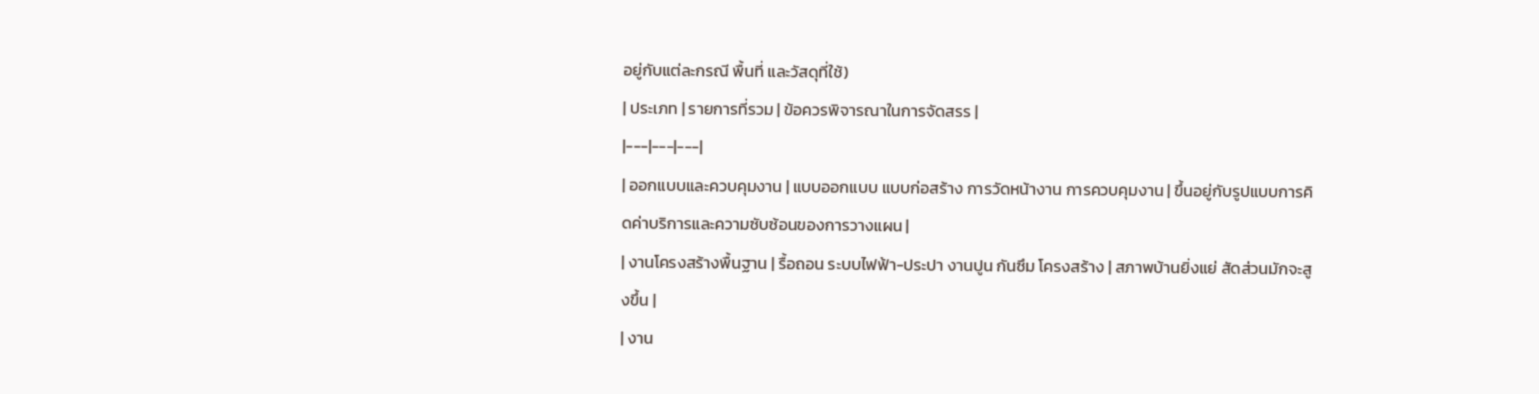อยู่กับแต่ละกรณี พื้นที่ และวัสดุที่ใช้)
| ประเภท | รายการที่รวม | ข้อควรพิจารณาในการจัดสรร |
|---|---|---|
| ออกแบบและควบคุมงาน | แบบออกแบบ แบบก่อสร้าง การวัดหน้างาน การควบคุมงาน | ขึ้นอยู่กับรูปแบบการคิดค่าบริการและความซับซ้อนของการวางแผน |
| งานโครงสร้างพื้นฐาน | รื้อถอน ระบบไฟฟ้า-ประปา งานปูน กันซึม โครงสร้าง | สภาพบ้านยิ่งแย่ สัดส่วนมักจะสูงขึ้น |
| งาน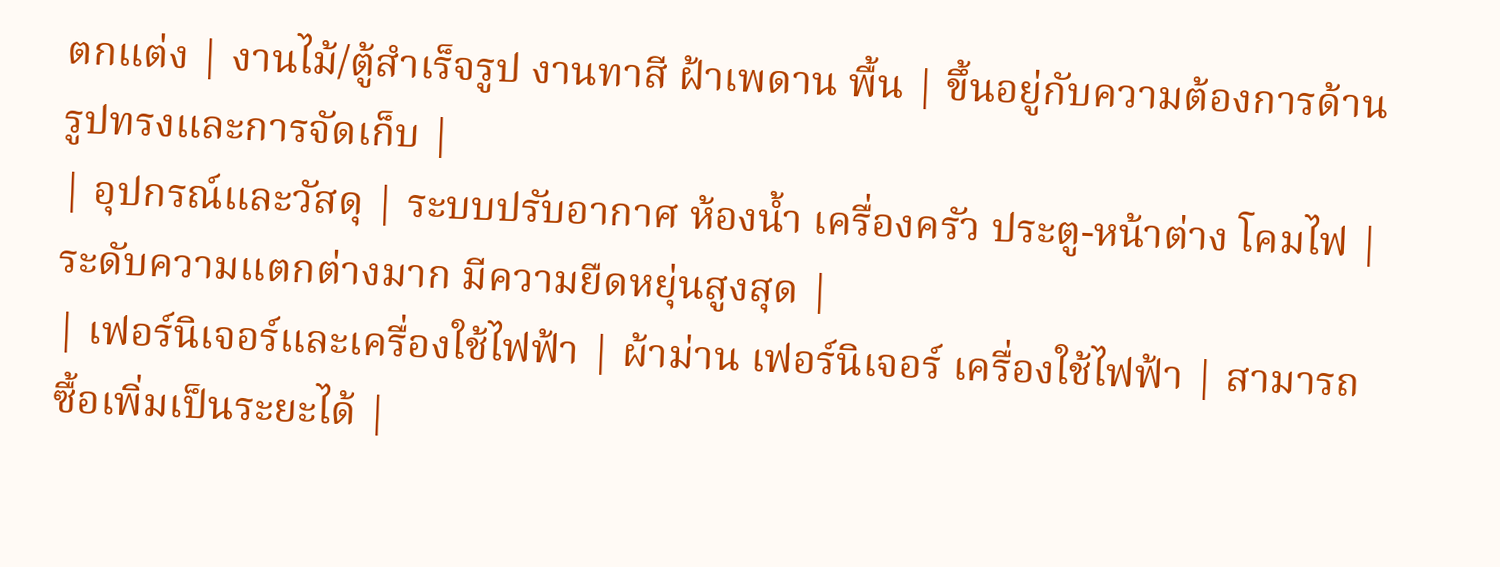ตกแต่ง | งานไม้/ตู้สำเร็จรูป งานทาสี ฝ้าเพดาน พื้น | ขึ้นอยู่กับความต้องการด้านรูปทรงและการจัดเก็บ |
| อุปกรณ์และวัสดุ | ระบบปรับอากาศ ห้องน้ำ เครื่องครัว ประตู-หน้าต่าง โคมไฟ | ระดับความแตกต่างมาก มีความยืดหยุ่นสูงสุด |
| เฟอร์นิเจอร์และเครื่องใช้ไฟฟ้า | ผ้าม่าน เฟอร์นิเจอร์ เครื่องใช้ไฟฟ้า | สามารถซื้อเพิ่มเป็นระยะได้ |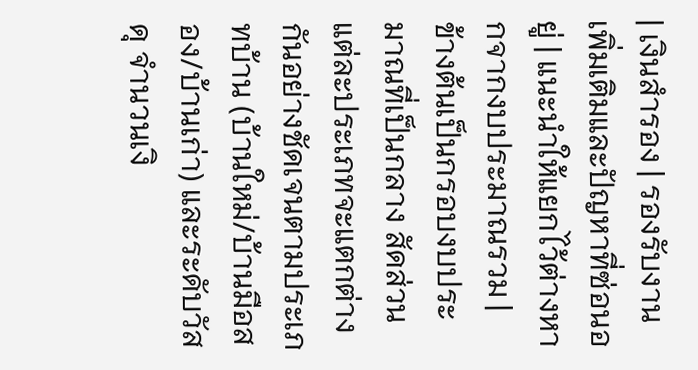| เงินสำรอง | รองรับงานเพิ่มเติมและปัญหาที่ซ่อนอยู่ | แนะนำให้แยกไว้ต่างหากจากงบประมาณรวม |
ข้างต้นเป็นกรอบงบประมาณที่เป็นกลาง สัดส่วนแต่ละประเภทจะแตกต่างกันอย่างชัดเจนตามประเภทบ้าน (บ้านใหม่/บ้านมือสอง/บ้านเก่า) และระดับวัสดุ จำนวนเงิ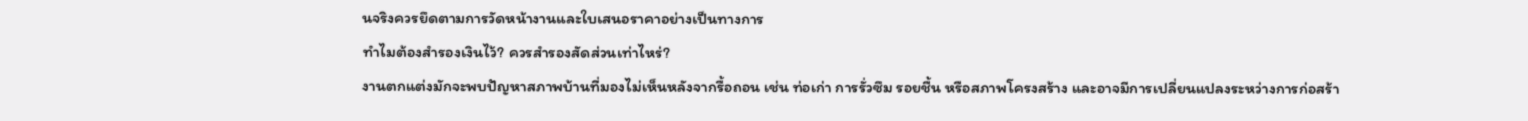นจริงควรยึดตามการวัดหน้างานและใบเสนอราคาอย่างเป็นทางการ
ทำไมต้องสำรองเงินไว้? ควรสำรองสัดส่วนเท่าไหร่?
งานตกแต่งมักจะพบปัญหาสภาพบ้านที่มองไม่เห็นหลังจากรื้อถอน เช่น ท่อเก่า การรั่วซึม รอยชื้น หรือสภาพโครงสร้าง และอาจมีการเปลี่ยนแปลงระหว่างการก่อสร้า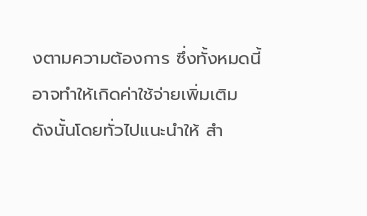งตามความต้องการ ซึ่งทั้งหมดนี้อาจทำให้เกิดค่าใช้จ่ายเพิ่มเติม
ดังนั้นโดยทั่วไปแนะนำให้ สำ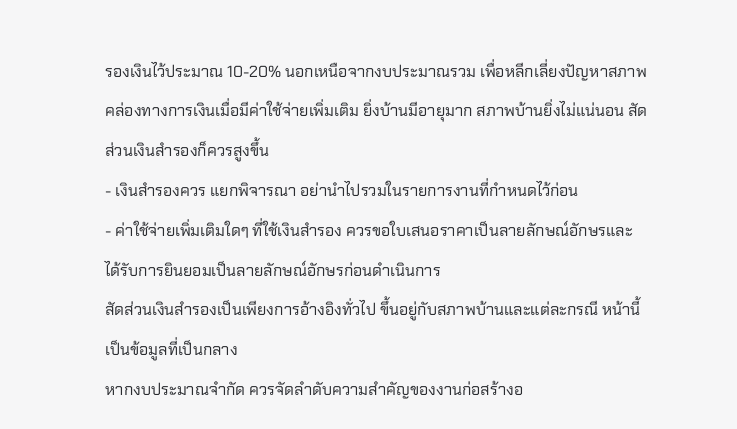รองเงินไว้ประมาณ 10-20% นอกเหนือจากงบประมาณรวม เพื่อหลีกเลี่ยงปัญหาสภาพคล่องทางการเงินเมื่อมีค่าใช้จ่ายเพิ่มเติม ยิ่งบ้านมีอายุมาก สภาพบ้านยิ่งไม่แน่นอน สัดส่วนเงินสำรองก็ควรสูงขึ้น
- เงินสำรองควร แยกพิจารณา อย่านำไปรวมในรายการงานที่กำหนดไว้ก่อน
- ค่าใช้จ่ายเพิ่มเติมใดๆ ที่ใช้เงินสำรอง ควรขอใบเสนอราคาเป็นลายลักษณ์อักษรและได้รับการยินยอมเป็นลายลักษณ์อักษรก่อนดำเนินการ
สัดส่วนเงินสำรองเป็นเพียงการอ้างอิงทั่วไป ขึ้นอยู่กับสภาพบ้านและแต่ละกรณี หน้านี้เป็นข้อมูลที่เป็นกลาง
หากงบประมาณจำกัด ควรจัดลำดับความสำคัญของงานก่อสร้างอ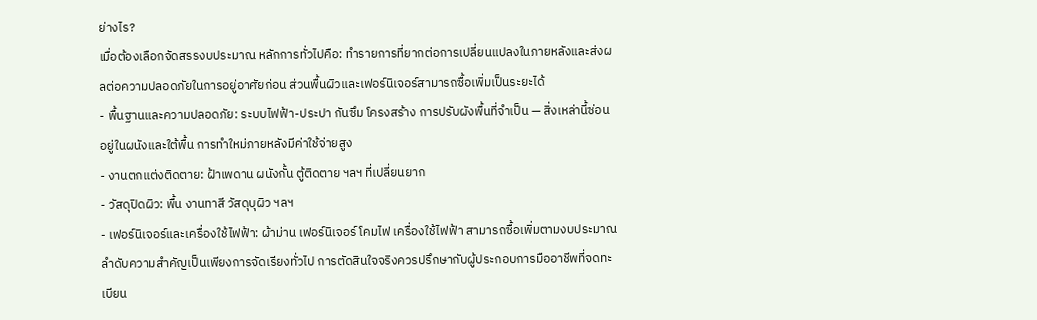ย่างไร?
เมื่อต้องเลือกจัดสรรงบประมาณ หลักการทั่วไปคือ: ทำรายการที่ยากต่อการเปลี่ยนแปลงในภายหลังและส่งผลต่อความปลอดภัยในการอยู่อาศัยก่อน ส่วนพื้นผิวและเฟอร์นิเจอร์สามารถซื้อเพิ่มเป็นระยะได้
- พื้นฐานและความปลอดภัย: ระบบไฟฟ้า-ประปา กันซึม โครงสร้าง การปรับผังพื้นที่จำเป็น — สิ่งเหล่านี้ซ่อนอยู่ในผนังและใต้พื้น การทำใหม่ภายหลังมีค่าใช้จ่ายสูง
- งานตกแต่งติดตาย: ฝ้าเพดาน ผนังกั้น ตู้ติดตาย ฯลฯ ที่เปลี่ยนยาก
- วัสดุปิดผิว: พื้น งานทาสี วัสดุบุผิว ฯลฯ
- เฟอร์นิเจอร์และเครื่องใช้ไฟฟ้า: ผ้าม่าน เฟอร์นิเจอร์ โคมไฟ เครื่องใช้ไฟฟ้า สามารถซื้อเพิ่มตามงบประมาณ
ลำดับความสำคัญเป็นเพียงการจัดเรียงทั่วไป การตัดสินใจจริงควรปรึกษากับผู้ประกอบการมืออาชีพที่จดทะเบียน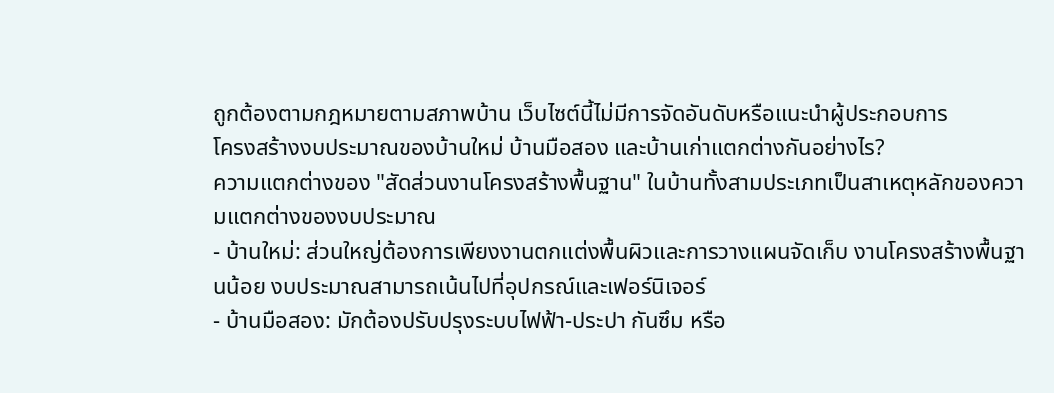ถูกต้องตามกฎหมายตามสภาพบ้าน เว็บไซต์นี้ไม่มีการจัดอันดับหรือแนะนำผู้ประกอบการ
โครงสร้างงบประมาณของบ้านใหม่ บ้านมือสอง และบ้านเก่าแตกต่างกันอย่างไร?
ความแตกต่างของ "สัดส่วนงานโครงสร้างพื้นฐาน" ในบ้านทั้งสามประเภทเป็นสาเหตุหลักของความแตกต่างของงบประมาณ
- บ้านใหม่: ส่วนใหญ่ต้องการเพียงงานตกแต่งพื้นผิวและการวางแผนจัดเก็บ งานโครงสร้างพื้นฐานน้อย งบประมาณสามารถเน้นไปที่อุปกรณ์และเฟอร์นิเจอร์
- บ้านมือสอง: มักต้องปรับปรุงระบบไฟฟ้า-ประปา กันซึม หรือ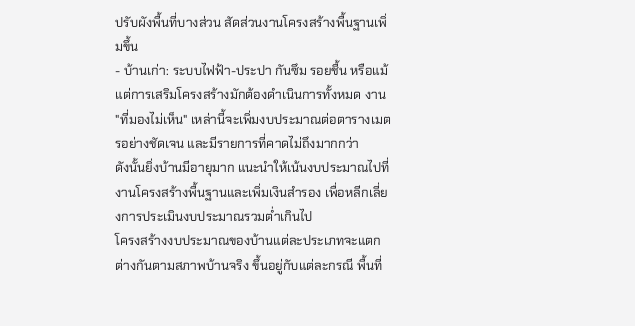ปรับผังพื้นที่บางส่วน สัดส่วนงานโครงสร้างพื้นฐานเพิ่มขึ้น
- บ้านเก่า: ระบบไฟฟ้า-ประปา กันซึม รอยชื้น หรือแม้แต่การเสริมโครงสร้างมักต้องดำเนินการทั้งหมด งาน "ที่มองไม่เห็น" เหล่านี้จะเพิ่มงบประมาณต่อตารางเมตรอย่างชัดเจน และมีรายการที่คาดไม่ถึงมากกว่า
ดังนั้นยิ่งบ้านมีอายุมาก แนะนำให้เน้นงบประมาณไปที่งานโครงสร้างพื้นฐานและเพิ่มเงินสำรอง เพื่อหลีกเลี่ยงการประเมินงบประมาณรวมต่ำเกินไป
โครงสร้างงบประมาณของบ้านแต่ละประเภทจะแตกต่างกันตามสภาพบ้านจริง ขึ้นอยู่กับแต่ละกรณี พื้นที่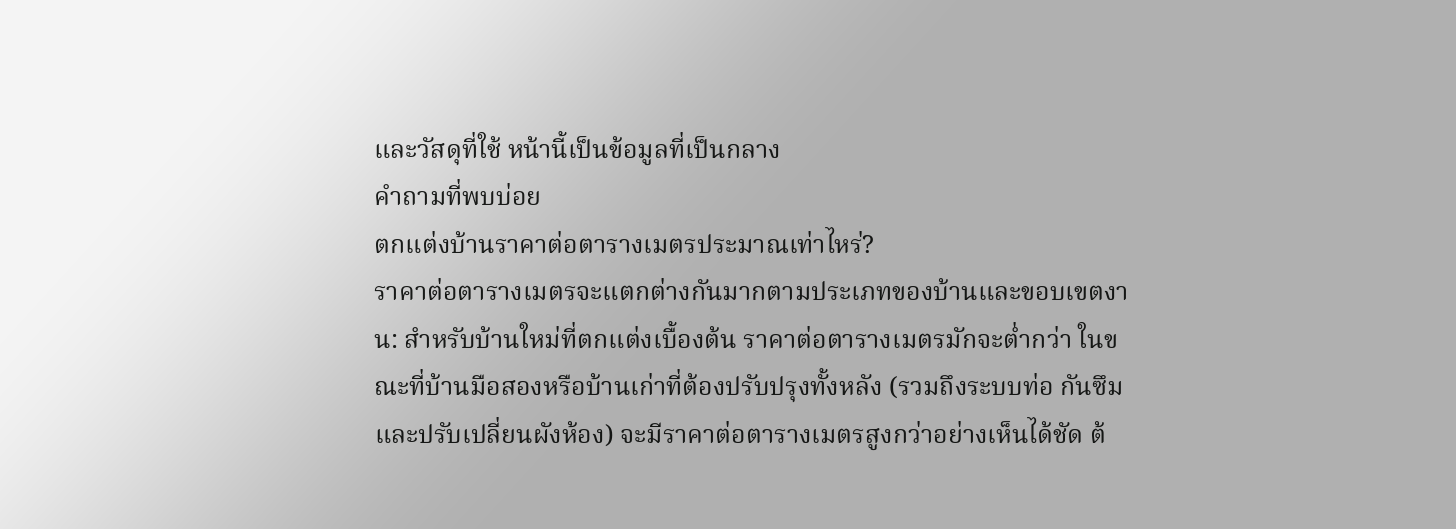และวัสดุที่ใช้ หน้านี้เป็นข้อมูลที่เป็นกลาง
คำถามที่พบบ่อย
ตกแต่งบ้านราคาต่อตารางเมตรประมาณเท่าไหร่?
ราคาต่อตารางเมตรจะแตกต่างกันมากตามประเภทของบ้านและขอบเขตงาน: สำหรับบ้านใหม่ที่ตกแต่งเบื้องต้น ราคาต่อตารางเมตรมักจะต่ำกว่า ในขณะที่บ้านมือสองหรือบ้านเก่าที่ต้องปรับปรุงทั้งหลัง (รวมถึงระบบท่อ กันซึม และปรับเปลี่ยนผังห้อง) จะมีราคาต่อตารางเมตรสูงกว่าอย่างเห็นได้ชัด ต้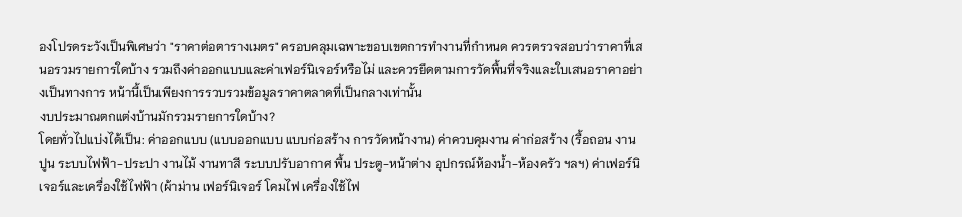องโปรดระวังเป็นพิเศษว่า "ราคาต่อตารางเมตร" ครอบคลุมเฉพาะขอบเขตการทำงานที่กำหนด ควรตรวจสอบว่าราคาที่เสนอรวมรายการใดบ้าง รวมถึงค่าออกแบบและค่าเฟอร์นิเจอร์หรือไม่ และควรยึดตามการวัดพื้นที่จริงและใบเสนอราคาอย่างเป็นทางการ หน้านี้เป็นเพียงการรวบรวมข้อมูลราคาตลาดที่เป็นกลางเท่านั้น
งบประมาณตกแต่งบ้านมักรวมรายการใดบ้าง?
โดยทั่วไปแบ่งได้เป็น: ค่าออกแบบ (แบบออกแบบ แบบก่อสร้าง การวัดหน้างาน) ค่าควบคุมงาน ค่าก่อสร้าง (รื้อถอน งานปูน ระบบไฟฟ้า-ประปา งานไม้ งานทาสี ระบบปรับอากาศ พื้น ประตู-หน้าต่าง อุปกรณ์ห้องน้ำ-ห้องครัว ฯลฯ) ค่าเฟอร์นิเจอร์และเครื่องใช้ไฟฟ้า (ผ้าม่าน เฟอร์นิเจอร์ โคมไฟ เครื่องใช้ไฟ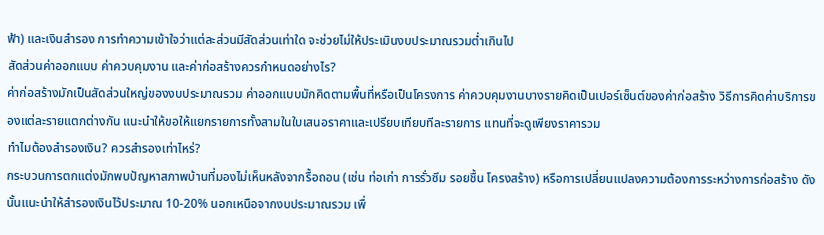ฟ้า) และเงินสำรอง การทำความเข้าใจว่าแต่ละส่วนมีสัดส่วนเท่าใด จะช่วยไม่ให้ประเมินงบประมาณรวมต่ำเกินไป
สัดส่วนค่าออกแบบ ค่าควบคุมงาน และค่าก่อสร้างควรกำหนดอย่างไร?
ค่าก่อสร้างมักเป็นสัดส่วนใหญ่ของงบประมาณรวม ค่าออกแบบมักคิดตามพื้นที่หรือเป็นโครงการ ค่าควบคุมงานบางรายคิดเป็นเปอร์เซ็นต์ของค่าก่อสร้าง วิธีการคิดค่าบริการของแต่ละรายแตกต่างกัน แนะนำให้ขอให้แยกรายการทั้งสามในใบเสนอราคาและเปรียบเทียบทีละรายการ แทนที่จะดูเพียงราคารวม
ทำไมต้องสำรองเงิน? ควรสำรองเท่าไหร่?
กระบวนการตกแต่งมักพบปัญหาสภาพบ้านที่มองไม่เห็นหลังจากรื้อถอน (เช่น ท่อเก่า การรั่วซึม รอยชื้น โครงสร้าง) หรือการเปลี่ยนแปลงความต้องการระหว่างการก่อสร้าง ดังนั้นแนะนำให้สำรองเงินไว้ประมาณ 10-20% นอกเหนือจากงบประมาณรวม เพื่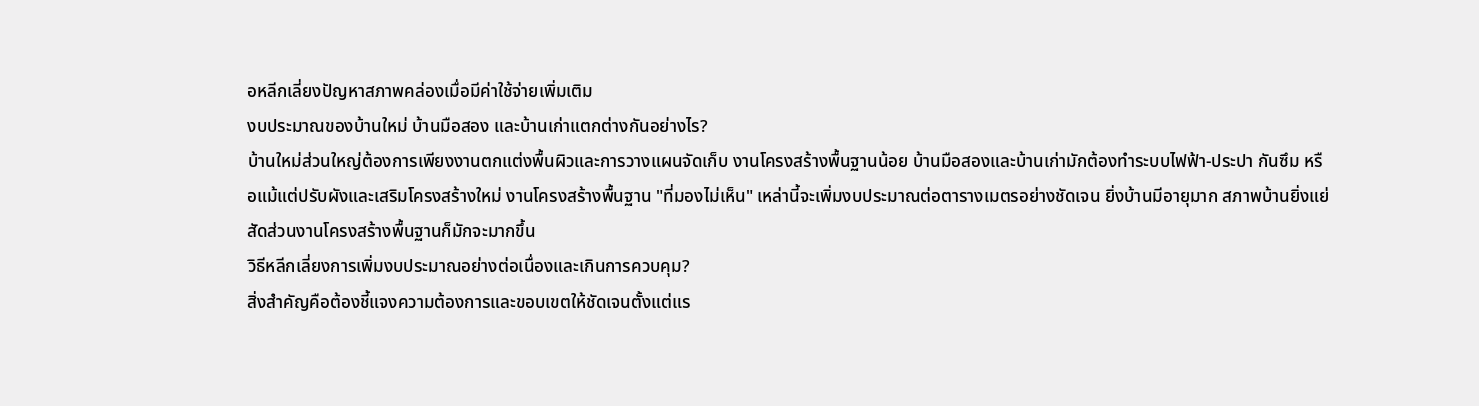อหลีกเลี่ยงปัญหาสภาพคล่องเมื่อมีค่าใช้จ่ายเพิ่มเติม
งบประมาณของบ้านใหม่ บ้านมือสอง และบ้านเก่าแตกต่างกันอย่างไร?
บ้านใหม่ส่วนใหญ่ต้องการเพียงงานตกแต่งพื้นผิวและการวางแผนจัดเก็บ งานโครงสร้างพื้นฐานน้อย บ้านมือสองและบ้านเก่ามักต้องทำระบบไฟฟ้า-ประปา กันซึม หรือแม้แต่ปรับผังและเสริมโครงสร้างใหม่ งานโครงสร้างพื้นฐาน "ที่มองไม่เห็น" เหล่านี้จะเพิ่มงบประมาณต่อตารางเมตรอย่างชัดเจน ยิ่งบ้านมีอายุมาก สภาพบ้านยิ่งแย่ สัดส่วนงานโครงสร้างพื้นฐานก็มักจะมากขึ้น
วิธีหลีกเลี่ยงการเพิ่มงบประมาณอย่างต่อเนื่องและเกินการควบคุม?
สิ่งสำคัญคือต้องชี้แจงความต้องการและขอบเขตให้ชัดเจนตั้งแต่แร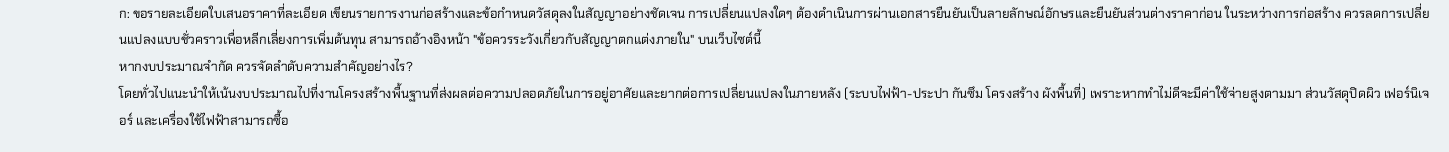ก: ขอรายละเอียดใบเสนอราคาที่ละเอียด เขียนรายการงานก่อสร้างและข้อกำหนดวัสดุลงในสัญญาอย่างชัดเจน การเปลี่ยนแปลงใดๆ ต้องดำเนินการผ่านเอกสารยืนยันเป็นลายลักษณ์อักษรและยืนยันส่วนต่างราคาก่อน ในระหว่างการก่อสร้าง ควรลดการเปลี่ยนแปลงแบบชั่วคราวเพื่อหลีกเลี่ยงการเพิ่มต้นทุน สามารถอ้างอิงหน้า "ข้อควรระวังเกี่ยวกับสัญญาตกแต่งภายใน" บนเว็บไซต์นี้
หากงบประมาณจำกัด ควรจัดลำดับความสำคัญอย่างไร?
โดยทั่วไปแนะนำให้เน้นงบประมาณไปที่งานโครงสร้างพื้นฐานที่ส่งผลต่อความปลอดภัยในการอยู่อาศัยและยากต่อการเปลี่ยนแปลงในภายหลัง (ระบบไฟฟ้า-ประปา กันซึม โครงสร้าง ผังพื้นที่) เพราะหากทำไม่ดีจะมีค่าใช้จ่ายสูงตามมา ส่วนวัสดุปิดผิว เฟอร์นิเจอร์ และเครื่องใช้ไฟฟ้าสามารถซื้อ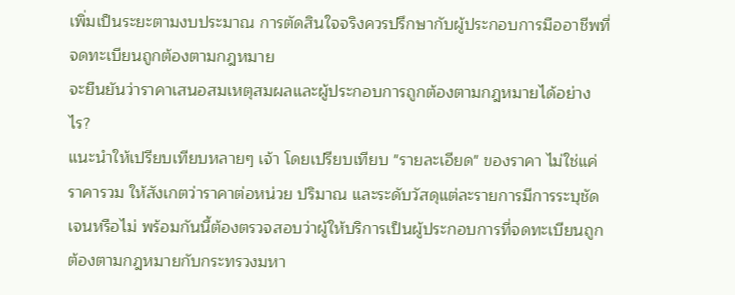เพิ่มเป็นระยะตามงบประมาณ การตัดสินใจจริงควรปรึกษากับผู้ประกอบการมืออาชีพที่จดทะเบียนถูกต้องตามกฎหมาย
จะยืนยันว่าราคาเสนอสมเหตุสมผลและผู้ประกอบการถูกต้องตามกฎหมายได้อย่างไร?
แนะนำให้เปรียบเทียบหลายๆ เจ้า โดยเปรียบเทียบ "รายละเอียด" ของราคา ไม่ใช่แค่ราคารวม ให้สังเกตว่าราคาต่อหน่วย ปริมาณ และระดับวัสดุแต่ละรายการมีการระบุชัดเจนหรือไม่ พร้อมกันนี้ต้องตรวจสอบว่าผู้ให้บริการเป็นผู้ประกอบการที่จดทะเบียนถูกต้องตามกฎหมายกับกระทรวงมหา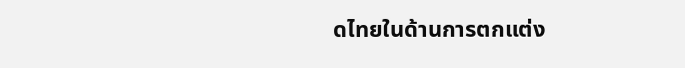ดไทยในด้านการตกแต่ง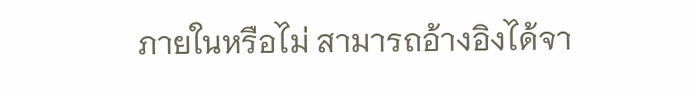ภายในหรือไม่ สามารถอ้างอิงได้จา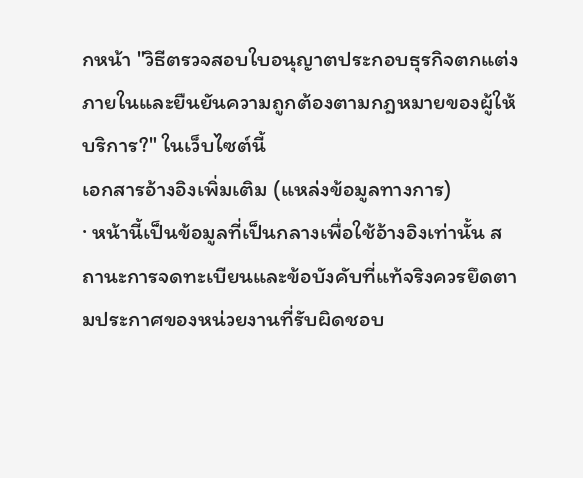กหน้า "วิธีตรวจสอบใบอนุญาตประกอบธุรกิจตกแต่งภายในและยืนยันความถูกต้องตามกฎหมายของผู้ให้บริการ?" ในเว็บไซต์นี้
เอกสารอ้างอิงเพิ่มเติม (แหล่งข้อมูลทางการ)
· หน้านี้เป็นข้อมูลที่เป็นกลางเพื่อใช้อ้างอิงเท่านั้น สถานะการจดทะเบียนและข้อบังคับที่แท้จริงควรยึดตามประกาศของหน่วยงานที่รับผิดชอบ